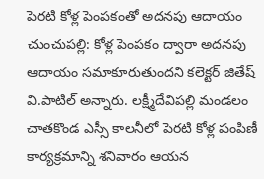పెరటి కోళ్ల పెంపకంతో అదనపు ఆదాయం
చుంచుపల్లి: కోళ్ల పెంపకం ద్వారా అదనపు ఆదాయం సమాకూరుతుందని కలెక్టర్ జితేష్ వి.పాటిల్ అన్నారు. లక్ష్మీదేవిపల్లి మండలం చాతకొండ ఎస్సీ కాలనీలో పెరటి కోళ్ల పంపిణీ కార్యక్రమాన్ని శనివారం ఆయన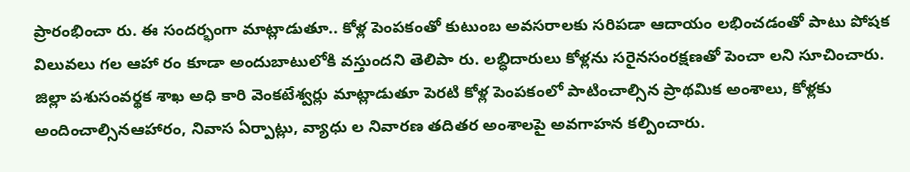ప్రారంభించా రు. ఈ సందర్భంగా మాట్లాడుతూ.. కోళ్ల పెంపకంతో కుటుంబ అవసరాలకు సరిపడా ఆదాయం లభించడంతో పాటు పోషక విలువలు గల ఆహా రం కూడా అందుబాటులోకి వస్తుందని తెలిపా రు. లబ్ధిదారులు కోళ్లను సరైనసంరక్షణతో పెంచా లని సూచించారు. జిల్లా పశుసంవర్థక శాఖ అధి కారి వెంకటేశ్వర్లు మాట్లాడుతూ పెరటి కోళ్ల పెంపకంలో పాటించాల్సిన ప్రాథమిక అంశాలు, కోళ్లకు అందించాల్సినఆహారం, నివాస ఏర్పాట్లు, వ్యాధు ల నివారణ తదితర అంశాలపై అవగాహన కల్పించారు.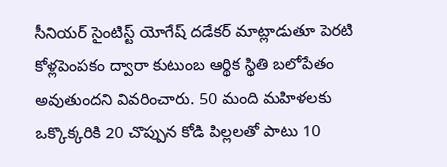సీనియర్ సైంటిస్ట్ యోగేష్ దడేకర్ మాట్లాడుతూ పెరటి కోళ్లపెంపకం ద్వారా కుటుంబ ఆర్థిక స్థితి బలోపేతం అవుతుందని వివరించారు. 50 మంది మహిళలకు ఒక్కొక్కరికి 20 చొప్పున కోడి పిల్లలతో పాటు 10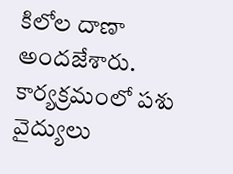కిలోల దాణా అందజేశారు. కార్యక్రమంలో పశు వైద్యులు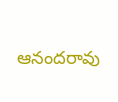ఆనందరావు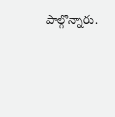పాల్గొన్నారు.